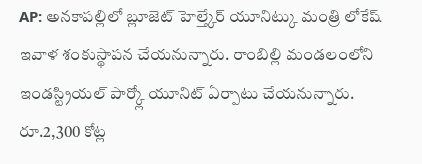AP: అనకాపల్లిలో బ్లూజెట్ హెల్త్కేర్ యూనిట్కు మంత్రి లోకేష్ ఇవాళ శంకుస్థాపన చేయనున్నారు. రాంబిల్లి మండలంలోని ఇండస్ట్రియల్ పార్క్లో యూనిట్ ఏర్పాటు చేయనున్నారు. రూ.2,300 కోట్ల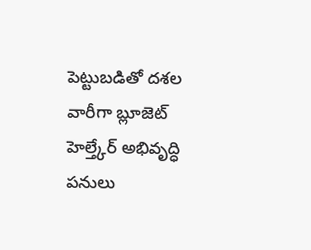పెట్టుబడితో దశల వారీగా బ్లూజెట్ హెల్త్కేర్ అభివృద్ధి పనులు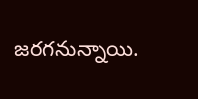జరగనున్నాయి.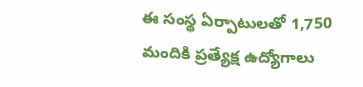ఈ సంస్థ ఏర్పాటులతో 1,750 మందికి ప్రత్యేక్ష ఉద్యోగాలు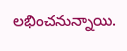లభించనున్నాయి.